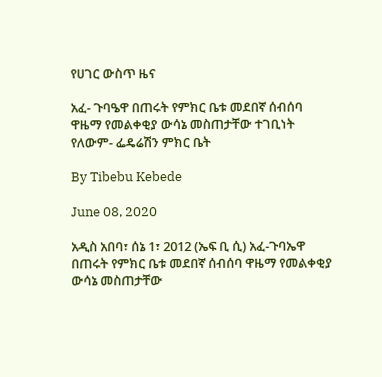የሀገር ውስጥ ዜና

አፈ- ጉባዔዋ በጠሩት የምክር ቤቱ መደበኛ ሰብሰባ ዋዜማ የመልቀቂያ ውሳኔ መስጠታቸው ተገቢነት የለውም- ፌዴሬሽን ምክር ቤት

By Tibebu Kebede

June 08, 2020

አዲስ አበባ፣ ሰኔ 1፣ 2012 (ኤፍ ቢ ሲ) አፈ-ጉባኤዋ በጠሩት የምክር ቤቱ መደበኛ ሰብሰባ ዋዜማ የመልቀቂያ ውሳኔ መስጠታቸው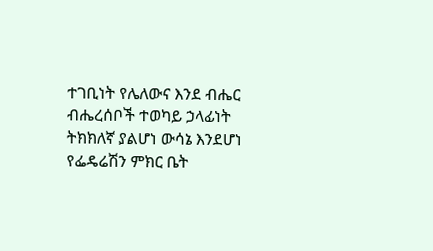ተገቢነት የሌለውና እንደ ብሔር ብሔረሰቦች ተወካይ ኃላፊነት ትክክለኛ ያልሆነ ውሳኔ እንደሆነ የፌዴሬሽን ምክር ቤት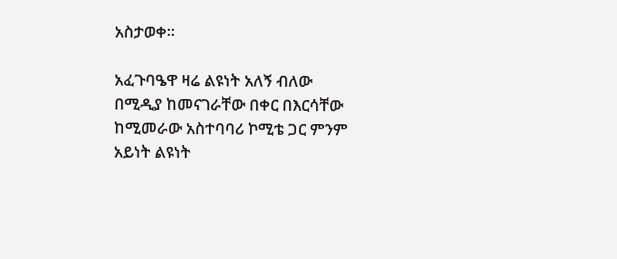አስታወቀ።

አፈጉባዔዋ ዛሬ ልዩነት አለኝ ብለው በሚዲያ ከመናገራቸው በቀር በእርሳቸው ከሚመራው አስተባባሪ ኮሚቴ ጋር ምንም አይነት ልዩነት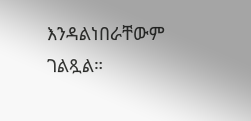እንዳልነበራቸውም ገልጿል።